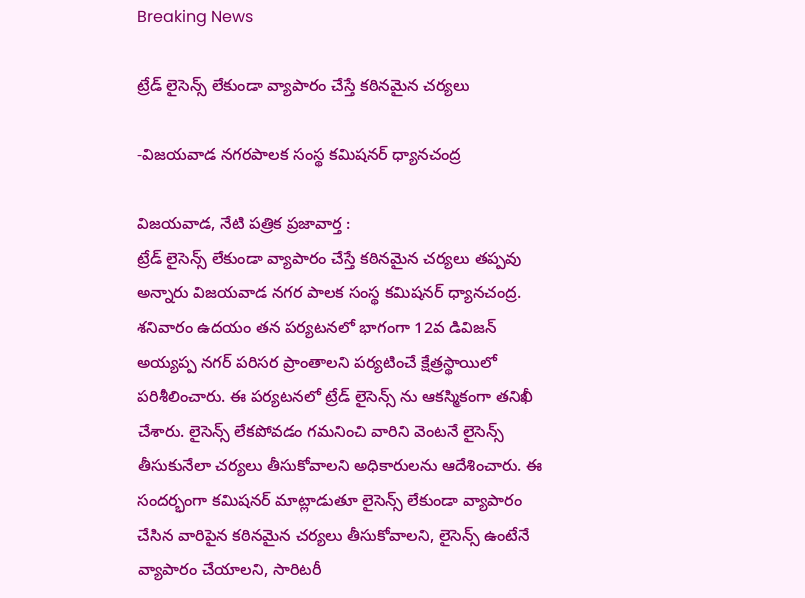Breaking News

ట్రేడ్ లైసెన్స్ లేకుండా వ్యాపారం చేస్తే కఠినమైన చర్యలు

-విజయవాడ నగరపాలక సంస్థ కమిషనర్ ధ్యానచంద్ర

విజయవాడ, నేటి పత్రిక ప్రజావార్త :
ట్రేడ్ లైసెన్స్ లేకుండా వ్యాపారం చేస్తే కఠినమైన చర్యలు తప్పవు అన్నారు విజయవాడ నగర పాలక సంస్థ కమిషనర్ ధ్యానచంద్ర. శనివారం ఉదయం తన పర్యటనలో భాగంగా 12వ డివిజన్ అయ్యప్ప నగర్ పరిసర ప్రాంతాలని పర్యటించే క్షేత్రస్థాయిలో పరిశీలించారు. ఈ పర్యటనలో ట్రేడ్ లైసెన్స్ ను ఆకస్మికంగా తనిఖీ చేశారు. లైసెన్స్ లేకపోవడం గమనించి వారిని వెంటనే లైసెన్స్ తీసుకునేలా చర్యలు తీసుకోవాలని అధికారులను ఆదేశించారు. ఈ సందర్భంగా కమిషనర్ మాట్లాడుతూ లైసెన్స్ లేకుండా వ్యాపారం చేసిన వారిపైన కఠినమైన చర్యలు తీసుకోవాలని, లైసెన్స్ ఉంటేనే వ్యాపారం చేయాలని, సారిటరీ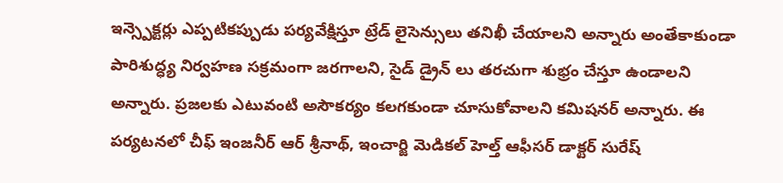ఇన్స్పెక్టర్లు ఎప్పటికప్పుడు పర్యవేక్షిస్తూ ట్రేడ్ లైసెన్సులు తనిఖీ చేయాలని అన్నారు అంతేకాకుండా పారిశుద్ధ్య నిర్వహణ సక్రమంగా జరగాలని, సైడ్ డ్రైన్ లు తరచుగా శుభ్రం చేస్తూ ఉండాలని అన్నారు. ప్రజలకు ఎటువంటి అసౌకర్యం కలగకుండా చూసుకోవాలని కమిషనర్ అన్నారు. ఈ పర్యటనలో చీఫ్ ఇంజనీర్ ఆర్ శ్రీనాథ్, ఇంచార్జి మెడికల్ హెల్త్ ఆఫీసర్ డాక్టర్ సురేష్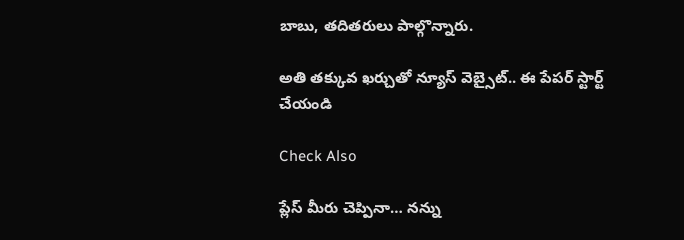బాబు, తదితరులు పాల్గొన్నారు.

అతి తక్కువ ఖర్చుతో న్యూస్ వెబ్సైట్.. ఈ పేపర్ స్టార్ట్ చేయండి

Check Also

ప్లేస్ మీరు చెప్పినా… నన్ను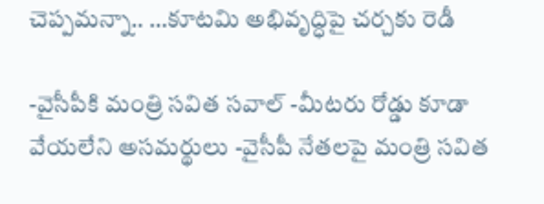చెప్పమన్నా.. …కూటమి అభివృద్ధిపై చర్చకు రెడీ

-వైసీపీకి మంత్రి సవిత సవాల్ -మీటరు రోడ్డు కూడా వేయలేని అసమర్థులు -వైసీపీ నేతలపై మంత్రి సవిత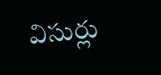విసుర్లు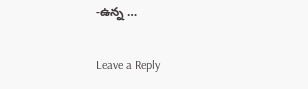-ఉన్న …

Leave a Reply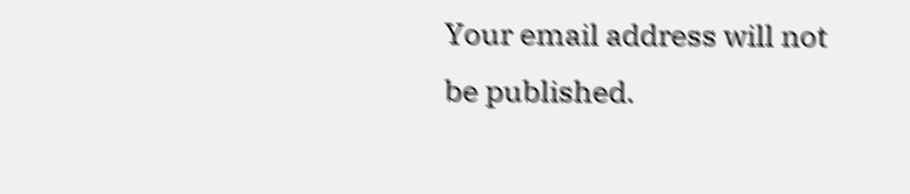Your email address will not be published.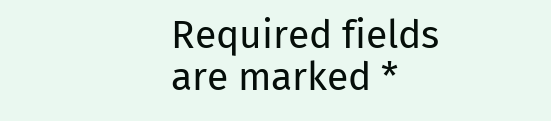Required fields are marked *